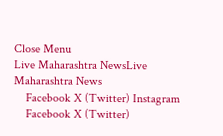Close Menu
Live Maharashtra NewsLive Maharashtra News
    Facebook X (Twitter) Instagram
    Facebook X (Twitter)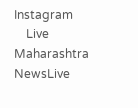Instagram
    Live Maharashtra NewsLive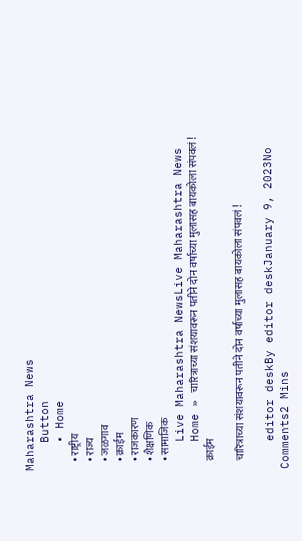Maharashtra News
    Button
    • Home
    • राष्ट्रीय
    • राज्य
    • जळगाव
    • क्राईम
    • राजकारण
    • शैक्षणिक
    • सामाजिक
    Live Maharashtra NewsLive Maharashtra News
    Home » चारित्राच्या संशयावरून पतीने दोन वर्षाच्या मुलासह बायकोला संपवलं !
    क्राईम

    चारित्राच्या संशयावरून पतीने दोन वर्षाच्या मुलासह बायकोला संपवलं !

    editor deskBy editor deskJanuary 9, 2023No Comments2 Mins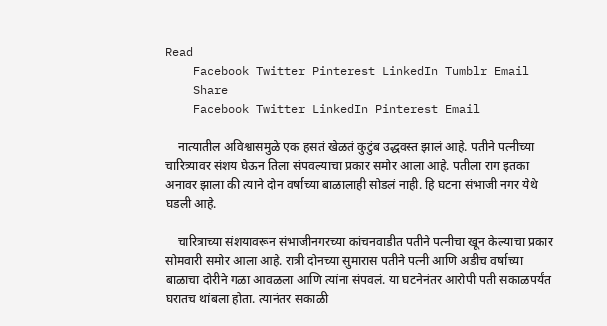Read
    Facebook Twitter Pinterest LinkedIn Tumblr Email
    Share
    Facebook Twitter LinkedIn Pinterest Email

    नात्यातील अविश्वासमुळे एक हसतं खेळतं कुटुंब उद्धवस्त झालं आहे. पतीने पत्नीच्या चारित्र्यावर संशय घेऊन तिला संपवल्याचा प्रकार समोर आला आहे. पतीला राग इतका अनावर झाला की त्याने दोन वर्षाच्या बाळालाही सोडलं नाही. हि घटना संभाजी नगर येथे घडली आहे.

    चारित्राच्या संशयावरून संभाजीनगरच्या कांचनवाडीत पतीने पत्नीचा खून केल्याचा प्रकार सोमवारी समोर आला आहे. रात्री दोनच्या सुमारास पतीने पत्नी आणि अडीच वर्षाच्या बाळाचा दोरीने गळा आवळला आणि त्यांना संपवलं. या घटनेनंतर आरोपी पती सकाळपर्यंत घरातच थांबला होता. त्यानंतर सकाळी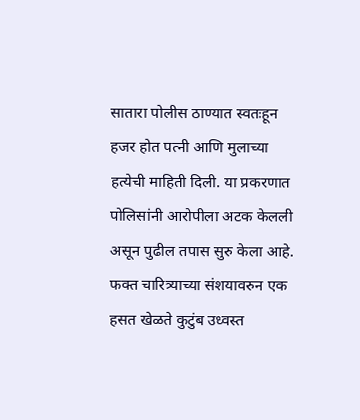सातारा पोलीस ठाण्यात स्वतःहून हजर होत पत्नी आणि मुलाच्या हत्येची माहिती दिली. या प्रकरणात पोलिसांनी आरोपीला अटक केलली असून पुढील तपास सुरु केला आहे. फक्त चारित्र्याच्या संशयावरुन एक हसत खेळते कुटुंब उध्वस्त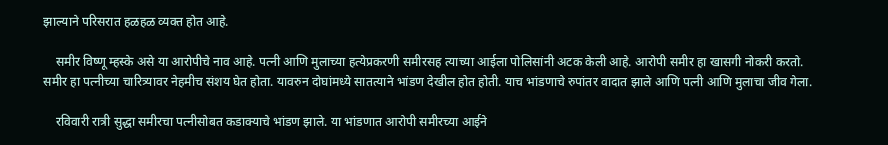झाल्याने परिसरात हळहळ व्यक्त होत आहे.

    समीर विष्णू म्हस्के असे या आरोपीचे नाव आहे. पत्नी आणि मुलाच्या हत्येप्रकरणी समीरसह त्याच्या आईला पोलिसांनी अटक केली आहे. आरोपी समीर हा खासगी नोकरी करतो. समीर हा पत्नीच्या चारित्र्यावर नेहमीच संशय घेत होता. यावरुन दोघांमध्ये सातत्याने भांडण देखील होत होती. याच भांडणाचे रुपांतर वादात झाले आणि पत्नी आणि मुलाचा जीव गेला.

    रविवारी रात्री सुद्धा समीरचा पत्नीसोबत कडाक्याचे भांडण झाले. या भांडणात आरोपी समीरच्या आईने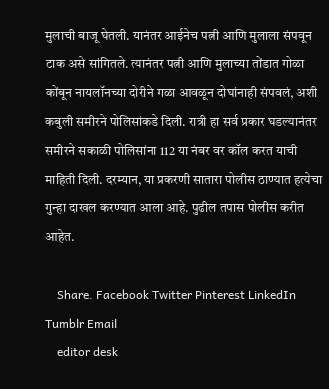मुलाची बाजू घेतली. यानंतर आईनेच पत्नी आणि मुलाला संपवून टाक असे सांगितले. त्यानंतर पत्नी आणि मुलाच्या तोंडात गोळा कोंबून नायलॉनच्या दोरीने गळा आवळून दोघांनाही संपवलं, अशी कबुली समीरने पोलिसांकडे दिली. रात्री हा सर्व प्रकार घडल्यानंतर समीरने सकाळी पोलिसांना 112 या नंबर वर कॉल करत याची माहिती दिली. दरम्यान, या प्रकरणी सातारा पोलीस ठाण्यात हत्येचा गुन्हा दाखल करण्यात आला आहे. पुढील तपास पोलीस करीत आहेत.

    Share. Facebook Twitter Pinterest LinkedIn Tumblr Email
    editor desk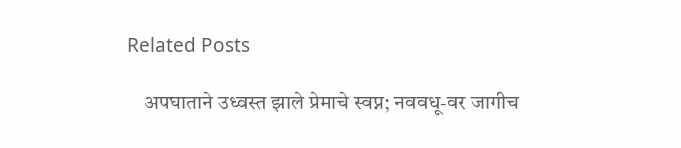Related Posts

    अपघाताने उध्वस्त झाले प्रेमाचे स्वप्न; नववधू-वर जागीच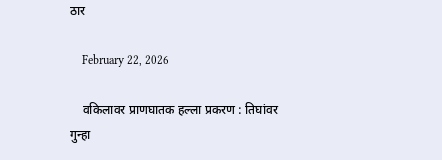ठार

    February 22, 2026

    वकिलावर प्राणघातक हल्ला प्रकरण : तिघांवर गुन्हा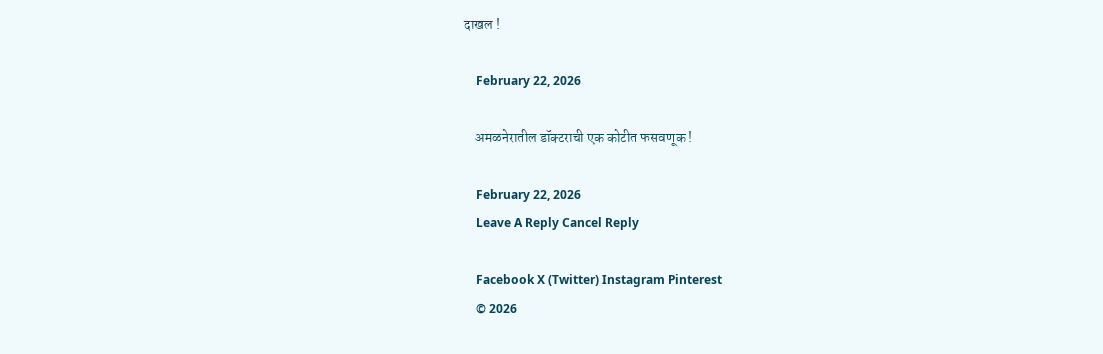दाखल !

    February 22, 2026

    अमळनेरातील डॉक्टराची एक कोटीत फसवणूक !

    February 22, 2026
    Leave A Reply Cancel Reply

    Facebook X (Twitter) Instagram Pinterest
    © 2026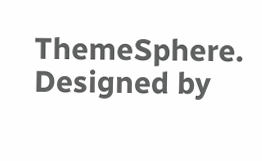ThemeSphere. Designed by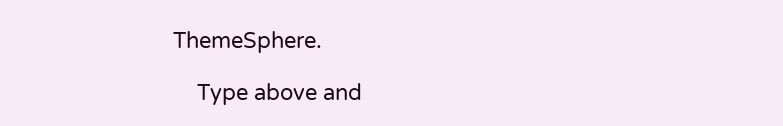ThemeSphere.

    Type above and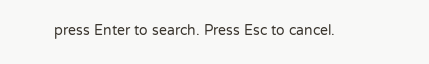press Enter to search. Press Esc to cancel.